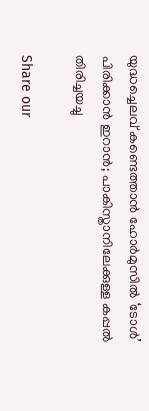യുദ്ധച്ചെലവ് കണ്ടെത്താൻ ഹോർമുസിൽ ‘ടോൾ’ പിരിക്കാൻ ഇറാൻ; പാകിസ്താനിലേക്കുള്ള കപ്പൽ തിരിച്ചയച്ചു

Share our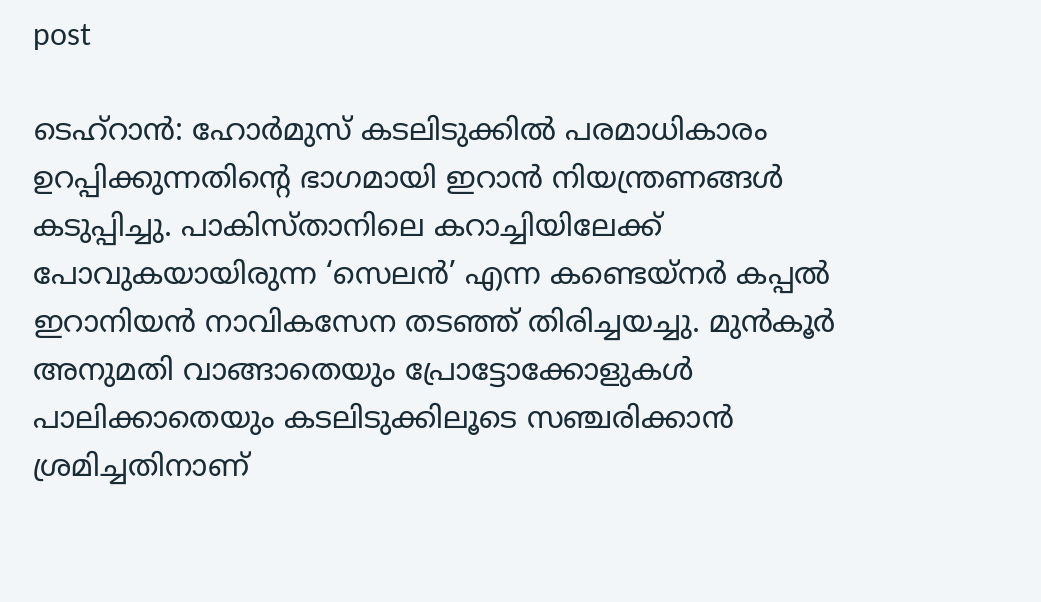post

ടെഹ്റാൻ: ഹോർമുസ് കടലിടുക്കിൽ പരമാധികാരം ഉറപ്പിക്കുന്നതിന്റെ ഭാഗമായി ഇറാൻ നിയന്ത്രണങ്ങൾ കടുപ്പിച്ചു. പാകിസ്താനിലെ കറാച്ചിയിലേക്ക് പോവുകയായിരുന്ന ‘സെലൻ’ എന്ന കണ്ടെയ്നർ കപ്പൽ ഇറാനിയൻ നാവികസേന തടഞ്ഞ് തിരിച്ചയച്ചു. മുൻകൂർ അനുമതി വാങ്ങാതെയും പ്രോട്ടോക്കോളുകൾ പാലിക്കാതെയും കടലിടുക്കിലൂടെ സഞ്ചരിക്കാൻ ശ്രമിച്ചതിനാണ്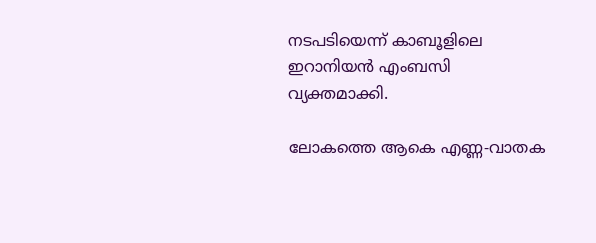നടപടിയെന്ന് കാബൂളിലെ ഇറാനിയൻ എംബസി വ്യക്തമാക്കി.

ലോകത്തെ ആകെ എണ്ണ-വാതക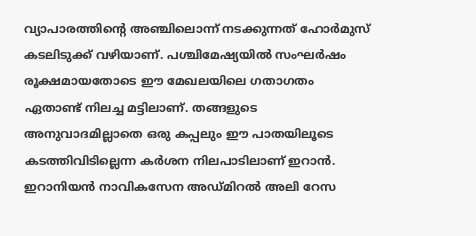വ്യാപാരത്തിന്റെ അഞ്ചിലൊന്ന് നടക്കുന്നത് ഹോർമുസ് കടലിടുക്ക് വഴിയാണ്. പശ്ചിമേഷ്യയിൽ സംഘർഷം രൂക്ഷമായതോടെ ഈ മേഖലയിലെ ഗതാഗതം ഏതാണ്ട് നിലച്ച മട്ടിലാണ്. തങ്ങളുടെ അനുവാദമില്ലാതെ ഒരു കപ്പലും ഈ പാതയിലൂടെ കടത്തിവിടില്ലെന്ന കർശന നിലപാടിലാണ് ഇറാൻ. ഇറാനിയൻ നാവികസേന അഡ്മിറൽ അലി റേസ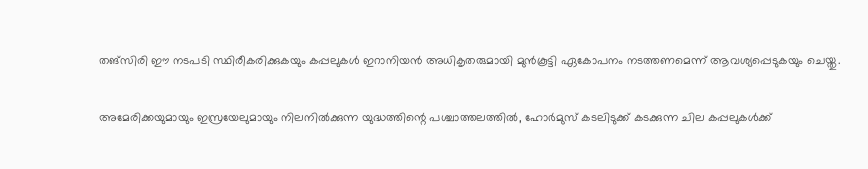തങ്‌സിരി ഈ നടപടി സ്ഥിരീകരിക്കുകയും കപ്പലുകൾ ഇറാനിയൻ അധികൃതരുമായി മുൻകൂട്ടി ഏകോപനം നടത്തണമെന്ന് ആവശ്യപ്പെടുകയും ചെയ്തു.

അമേരിക്കയുമായും ഇസ്രയേലുമായും നിലനിൽക്കുന്ന യുദ്ധത്തിന്റെ പശ്ചാത്തലത്തിൽ, ഹോർമുസ് കടലിടുക്ക് കടക്കുന്ന ചില കപ്പലുകൾക്ക്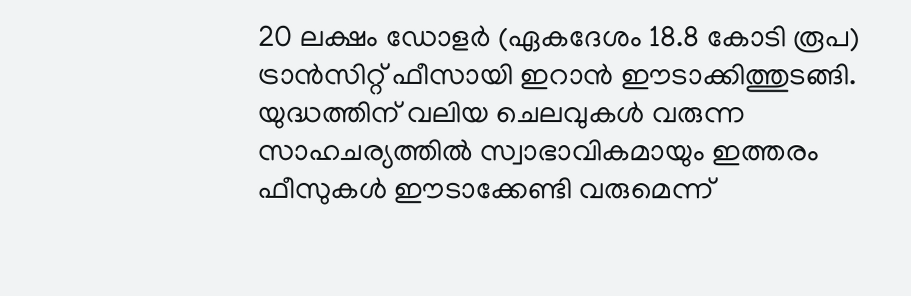20 ലക്ഷം ഡോളർ (ഏകദേശം 18.8 കോടി രൂപ) ട്രാൻസിറ്റ് ഫീസായി ഇറാൻ ഈടാക്കിത്തുടങ്ങി. യുദ്ധത്തിന് വലിയ ചെലവുകൾ വരുന്ന സാഹചര്യത്തിൽ സ്വാഭാവികമായും ഇത്തരം ഫീസുകൾ ഈടാക്കേണ്ടി വരുമെന്ന്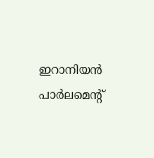ഇറാനിയൻ പാർലമെന്റ്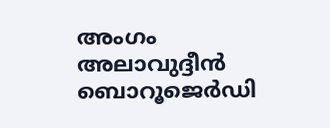അംഗം അലാവുദ്ദീൻ ബൊറൂജെർഡി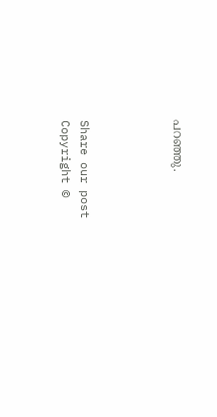പറഞ്ഞു.




Share our post
Copyright ©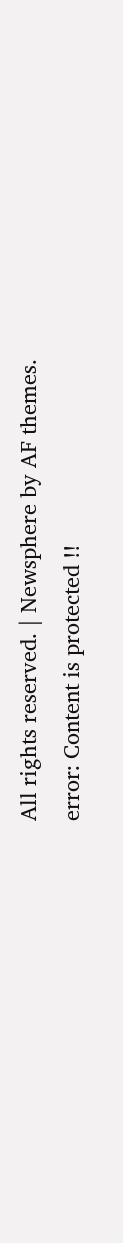All rights reserved. | Newsphere by AF themes.
error: Content is protected !!